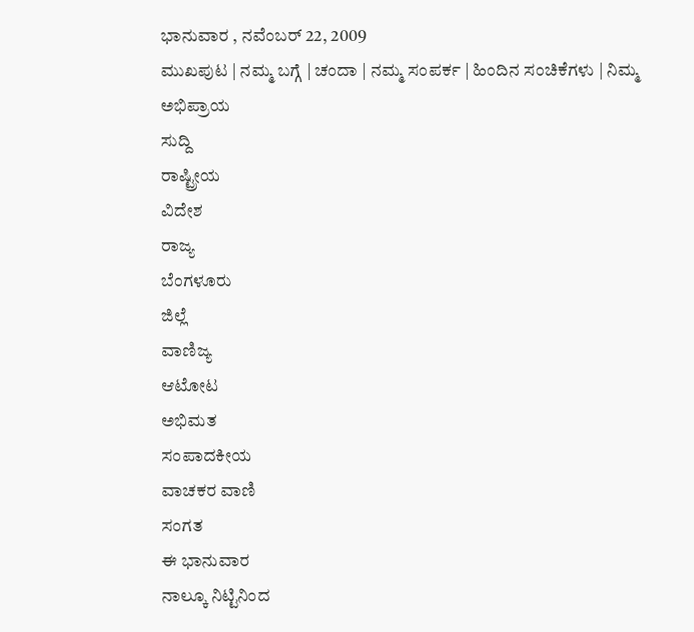ಭಾನುವಾರ , ನವೆಂಬರ್ 22, 2009
ಮುಖಪುಟ | ನಮ್ಮ ಬಗ್ಗೆ | ಚಂದಾ | ನಮ್ಮ ಸಂಪರ್ಕ | ಹಿಂದಿನ ಸಂಚಿಕೆಗಳು | ನಿಮ್ಮ ಅಭಿಪ್ರಾಯ
ಸುದ್ದಿ
ರಾಷ್ಟ್ರೀಯ
ವಿದೇಶ
ರಾಜ್ಯ
ಬೆಂಗಳೂರು
ಜಿಲ್ಲೆ
ವಾಣಿಜ್ಯ
ಆಟೋಟ
ಅಭಿಮತ
ಸಂಪಾದಕೀಯ
ವಾಚಕರ ವಾಣಿ
ಸಂಗತ
ಈ ಭಾನುವಾರ
ನಾಲ್ಕೂ ನಿಟ್ಟಿನಿಂದ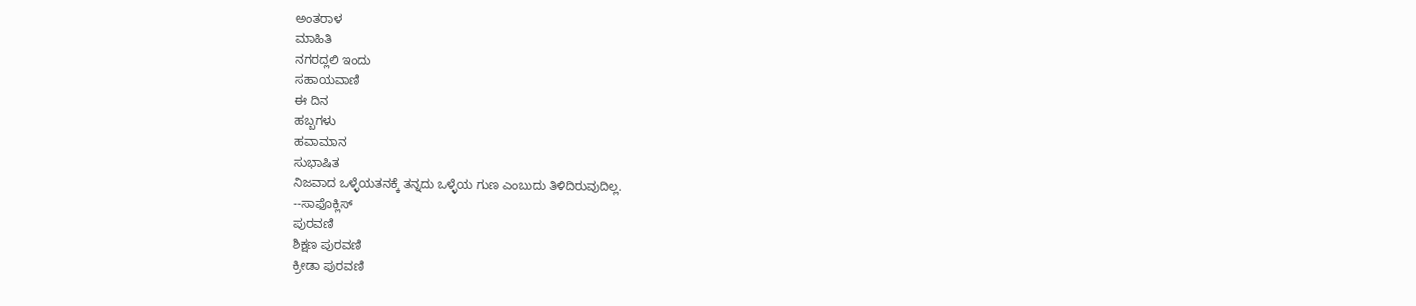ಅಂತರಾಳ
ಮಾಹಿತಿ
ನಗರದ್ಲಲಿ ಇಂದು
ಸಹಾಯವಾಣಿ
ಈ ದಿನ
ಹಬ್ಬಗಳು
ಹವಾಮಾನ
ಸುಭಾಷಿತ
ನಿಜವಾದ ಒಳ್ಳೆಯತನಕ್ಕೆ ತನ್ನದು ಒಳ್ಳೆಯ ಗುಣ ಎಂಬುದು ತಿಳಿದಿರುವುದಿಲ್ಲ.
--ಸಾಫೊಕ್ಲಿಸ್
ಪುರವಣಿ
ಶಿಕ್ಷಣ ಪುರವಣಿ
ಕ್ರೀಡಾ ಪುರವಣಿ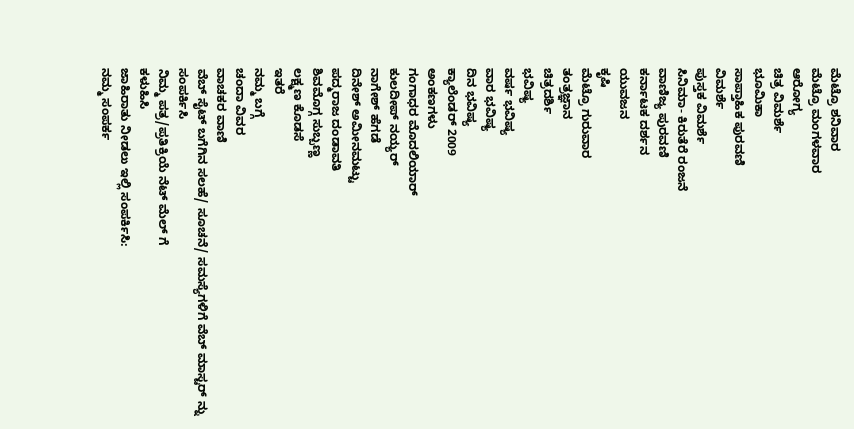ಮೆಟ್ರೊ ಶನಿವಾರ
ಮೆಟ್ರೊ ಮಂಗಳವಾರ
ಆರೋಗ್ಯ
ಚಿತ್ರ ವಿಮರ್ಶೆ
ಭೂಮಿಕಾ
ಸಾಪ್ತಾಹಿಕ ಪುರವಣಿ
ವಿಮರ್ಶೆ
ಪುಸ್ತಕ ವಿಮರ್ಶೆ
ಸಿನಿಮಾ- ಕಿರುತೆರೆ ರಂಜನೆ
ವಾಣಿಜ್ಯ ಪುರವಣಿ
ಕರ್ನಾಟಕ ದರ್ಶನ
ಯುವಜನ
ಕೃಷಿ
ಮೆಟ್ರೊ ಗುರುವಾರ
ತಂತ್ರಜ್ಞಾನ
ಚಿತ್ರದರ್ಶಿ
ಭವಿಷ್ಯ
ವರ್ಷ ಭವಿಷ್ಯ
ವಾರ ಭವಿಷ್ಯ
ದಿನ ಭವಿಷ್ಯ
ಕ್ಯಾಲೆಂಡರ್ 2009
ಅಂಕಣಗಳು
ಗಂಗಾಧರ ಮೊದಲಿಯಾರ್
ಕುಲದೀಪ್‌ ನಯ್ಯರ್
ನಾಗೇಶ್‌ ಹೆಗಡೆ
ದಿನೇಶ್‌ ಅಮೀನಮಟ್ಟು
ಪದ್ಮರಾಜ ದಂಡಾವತಿ
ಶಿವಮೊಗ್ಗ ಸುಬ್ಬಣ್ಣ
ಲಕ್ಷ್ಮಣ ಕೊಡಸೆ
ಇತರೆ
ನಮ್ಮ ಬಗ್ಗೆ
ಚಂದಾ ವಿವರ
ವಾಚಕರ ವಾಣಿ
ವೆಬ್ ಸೈಟ್ ಬಗೆಗಿನ ಸಲಹೆ/ ಸೂಚನೆ/ ಸಮಸ್ಯೆಗಳಿಗೆ ವೆಬ್ ಮಾಸ್ಟರ್ ನ್ನು
ಸಂಪರ್ಕಿಸಿ
ನಿಮ್ಮ ಪತ್ರ/ಪ್ರತಿಕ್ರಿಯೆ ನೆಟ್ ಮೆಲ್ ಗೆ
ಕಳುಹಿಸಿ
ಜಾಹಿರಾತು ನೀಡಲು ಇಲ್ಲಿ ಸಂಪರ್ಕಿಸಿ:
ನಮ್ಮ ಸಂಪರ್ಕ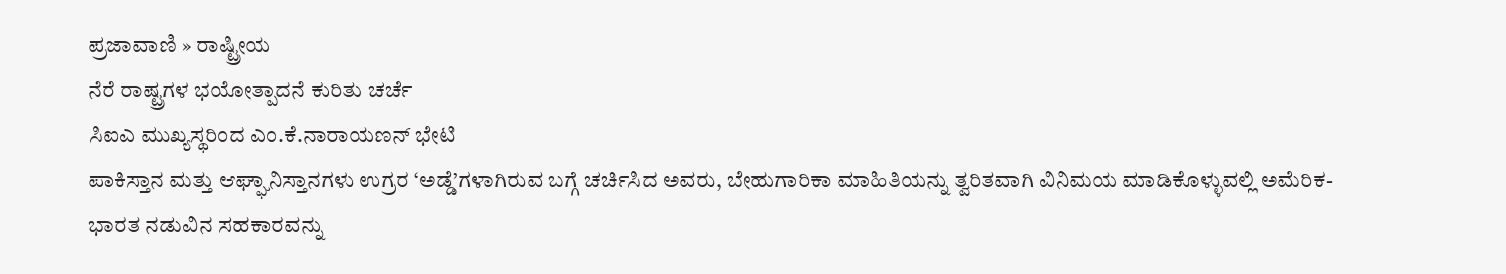ಪ್ರಜಾವಾಣಿ » ರಾಷ್ಟ್ರೀಯ
ನೆರೆ ರಾಷ್ಟ್ರಗಳ ಭಯೋತ್ಪಾದನೆ ಕುರಿತು ಚರ್ಚೆ
ಸಿಐಎ ಮುಖ್ಯಸ್ಥರಿಂದ ಎಂ.ಕೆ.ನಾರಾಯಣನ್ ಭೇಟಿ
ಪಾಕಿಸ್ತಾನ ಮತ್ತು ಆಘ್ಘಾನಿಸ್ತಾನಗಳು ಉಗ್ರರ ‘ಅಡ್ಡೆ’ಗಳಾಗಿರುವ ಬಗ್ಗೆ ಚರ್ಚಿಸಿದ ಅವರು, ಬೇಹುಗಾರಿಕಾ ಮಾಹಿತಿಯನ್ನು ತ್ವರಿತವಾಗಿ ವಿನಿಮಯ ಮಾಡಿಕೊಳ್ಳುವಲ್ಲಿ ಅಮೆರಿಕ- ಭಾರತ ನಡುವಿನ ಸಹಕಾರವನ್ನು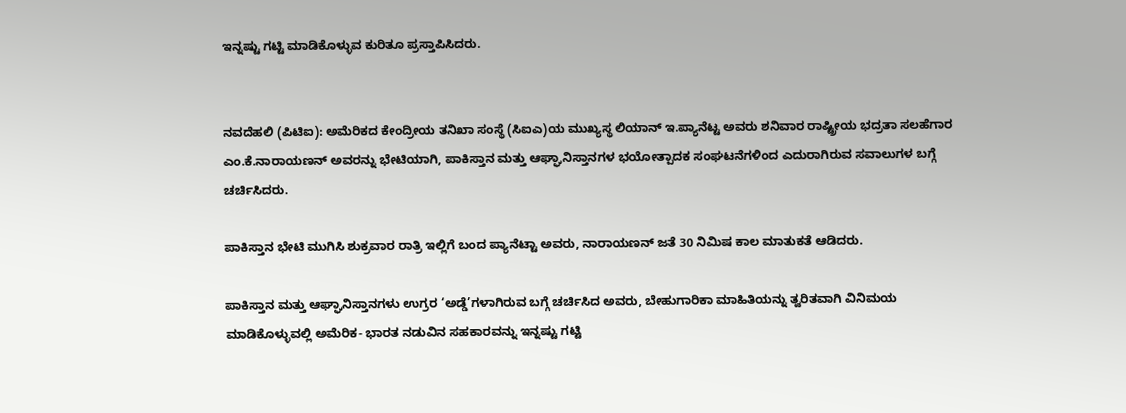ಇನ್ನಷ್ಟು ಗಟ್ಟಿ ಮಾಡಿಕೊಳ್ಳುವ ಕುರಿತೂ ಪ್ರಸ್ತಾಪಿಸಿದರು.


ನವದೆಹಲಿ (ಪಿಟಿಐ): ಅಮೆರಿಕದ ಕೇಂದ್ರೀಯ ತನಿಖಾ ಸಂಸ್ಥೆ (ಸಿಐಎ)ಯ ಮುಖ್ಯಸ್ಥ ಲಿಯಾನ್ ಇ.ಪ್ಯಾನೆಟ್ಟ ಅವರು ಶನಿವಾರ ರಾಷ್ಟ್ರೀಯ ಭದ್ರತಾ ಸಲಹೆಗಾರ ಎಂ.ಕೆ.ನಾರಾಯಣನ್ ಅವರನ್ನು ಭೇಟಿಯಾಗಿ, ಪಾಕಿಸ್ತಾನ ಮತ್ತು ಆಘ್ಘಾನಿಸ್ತಾನಗಳ ಭಯೋತ್ಪಾದಕ ಸಂಘಟನೆಗಳಿಂದ ಎದುರಾಗಿರುವ ಸವಾಲುಗಳ ಬಗ್ಗೆ ಚರ್ಚಿಸಿದರು.

ಪಾಕಿಸ್ತಾನ ಭೇಟಿ ಮುಗಿಸಿ ಶುಕ್ರವಾರ ರಾತ್ರಿ ಇಲ್ಲಿಗೆ ಬಂದ ಪ್ಯಾನೆಟ್ಟಾ ಅವರು, ನಾರಾಯಣನ್ ಜತೆ 30 ನಿಮಿಷ ಕಾಲ ಮಾತುಕತೆ ಆಡಿದರು.

ಪಾಕಿಸ್ತಾನ ಮತ್ತು ಆಘ್ಘಾನಿಸ್ತಾನಗಳು ಉಗ್ರರ ‘ಅಡ್ಡೆ’ಗಳಾಗಿರುವ ಬಗ್ಗೆ ಚರ್ಚಿಸಿದ ಅವರು, ಬೇಹುಗಾರಿಕಾ ಮಾಹಿತಿಯನ್ನು ತ್ವರಿತವಾಗಿ ವಿನಿಮಯ ಮಾಡಿಕೊಳ್ಳುವಲ್ಲಿ ಅಮೆರಿಕ- ಭಾರತ ನಡುವಿನ ಸಹಕಾರವನ್ನು ಇನ್ನಷ್ಟು ಗಟ್ಟಿ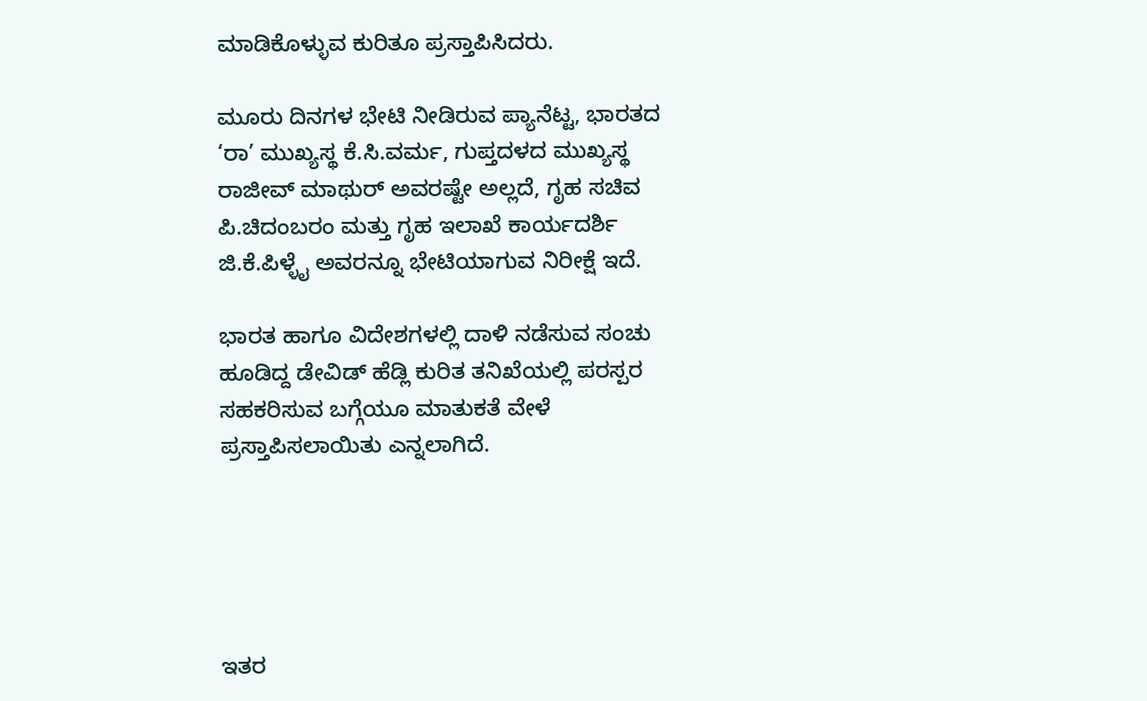ಮಾಡಿಕೊಳ್ಳುವ ಕುರಿತೂ ಪ್ರಸ್ತಾಪಿಸಿದರು.

ಮೂರು ದಿನಗಳ ಭೇಟಿ ನೀಡಿರುವ ಪ್ಯಾನೆಟ್ಟ, ಭಾರತದ ‘ರಾ’ ಮುಖ್ಯಸ್ಥ ಕೆ.ಸಿ.ವರ್ಮ, ಗುಪ್ತದಳದ ಮುಖ್ಯಸ್ಥ ರಾಜೀವ್ ಮಾಥುರ್ ಅವರಷ್ಟೇ ಅಲ್ಲದೆ, ಗೃಹ ಸಚಿವ ಪಿ.ಚಿದಂಬರಂ ಮತ್ತು ಗೃಹ ಇಲಾಖೆ ಕಾರ್ಯದರ್ಶಿ ಜಿ.ಕೆ.ಪಿಳ್ಳೈ ಅವರನ್ನೂ ಭೇಟಿಯಾಗುವ ನಿರೀಕ್ಷೆ ಇದೆ.

ಭಾರತ ಹಾಗೂ ವಿದೇಶಗಳಲ್ಲಿ ದಾಳಿ ನಡೆಸುವ ಸಂಚು ಹೂಡಿದ್ದ ಡೇವಿಡ್ ಹೆಡ್ಲಿ ಕುರಿತ ತನಿಖೆಯಲ್ಲಿ ಪರಸ್ಪರ ಸಹಕರಿಸುವ ಬಗ್ಗೆಯೂ ಮಾತುಕತೆ ವೇಳೆ ಪ್ರಸ್ತಾಪಿಸಲಾಯಿತು ಎನ್ನಲಾಗಿದೆ.





ಇತರ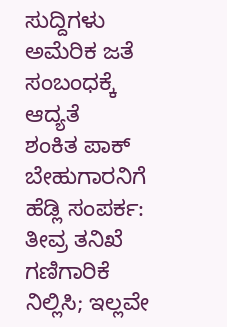ಸುದ್ದಿಗಳು
ಅಮೆರಿಕ ಜತೆ ಸಂಬಂಧಕ್ಕೆ ಆದ್ಯತೆ
ಶಂಕಿತ ಪಾಕ್ ಬೇಹುಗಾರನಿಗೆ ಹೆಡ್ಲಿ ಸಂಪರ್ಕ: ತೀವ್ರ ತನಿಖೆ
ಗಣಿಗಾರಿಕೆ ನಿಲ್ಲಿಸಿ; ಇಲ್ಲವೇ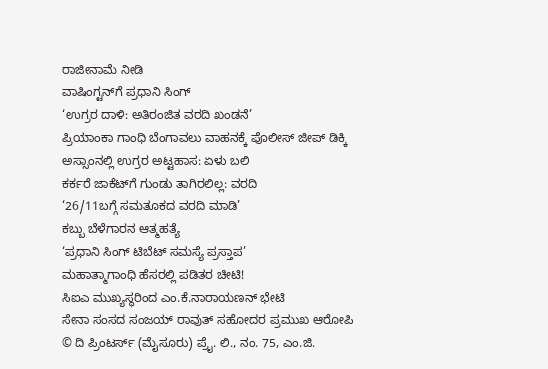ರಾಜೀನಾಮೆ ನೀಡಿ
ವಾಷಿಂಗ್ಟನ್‌ಗೆ ಪ್ರಧಾನಿ ಸಿಂಗ್
‘ಉಗ್ರರ ದಾಳಿ: ಅತಿರಂಜಿತ ವರದಿ ಖಂಡನೆ’
ಪ್ರಿಯಾಂಕಾ ಗಾಂಧಿ ಬೆಂಗಾವಲು ವಾಹನಕ್ಕೆ ಪೊಲೀಸ್ ಜೀಪ್ ಡಿಕ್ಕಿ
ಅಸ್ಸಾಂನಲ್ಲಿ ಉಗ್ರರ ಅಟ್ಟಹಾಸ: ಏಳು ಬಲಿ
ಕರ್ಕರೆ ಜಾಕೆಟ್‌ಗೆ ಗುಂಡು ತಾಗಿರಲಿಲ್ಲ: ವರದಿ
‘26/11ಬಗ್ಗೆ ಸಮತೂಕದ ವರದಿ ಮಾಡಿ’
ಕಬ್ಬು ಬೆಳೆಗಾರನ ಆತ್ಮಹತ್ಯೆ
‘ಪ್ರಧಾನಿ ಸಿಂಗ್ ಟಿಬೆಟ್ ಸಮಸ್ಯೆ ಪ್ರಸ್ತಾಪ’
ಮಹಾತ್ಮಾಗಾಂಧಿ ಹೆಸರಲ್ಲಿ ಪಡಿತರ ಚೀಟಿ!
ಸಿಐಎ ಮುಖ್ಯಸ್ಥರಿಂದ ಎಂ.ಕೆ.ನಾರಾಯಣನ್ ಭೇಟಿ
ಸೇನಾ ಸಂಸದ ಸಂಜಯ್ ರಾವುತ್ ಸಹೋದರ ಪ್ರಮುಖ ಆರೋಪಿ
© ದಿ ಪ್ರಿಂಟರ್ಸ್ (ಮೈಸೂರು) ಪ್ರೈ. ಲಿ., ನಂ. 75, ಎಂ.ಜಿ.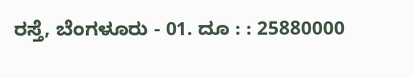ರಸ್ತೆ, ಬೆಂಗಳೂರು - 01. ದೂ : : 25880000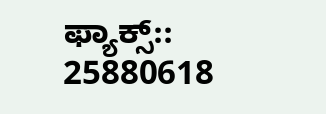ಫ್ಯಾಕ್ಸ್:: 25880618